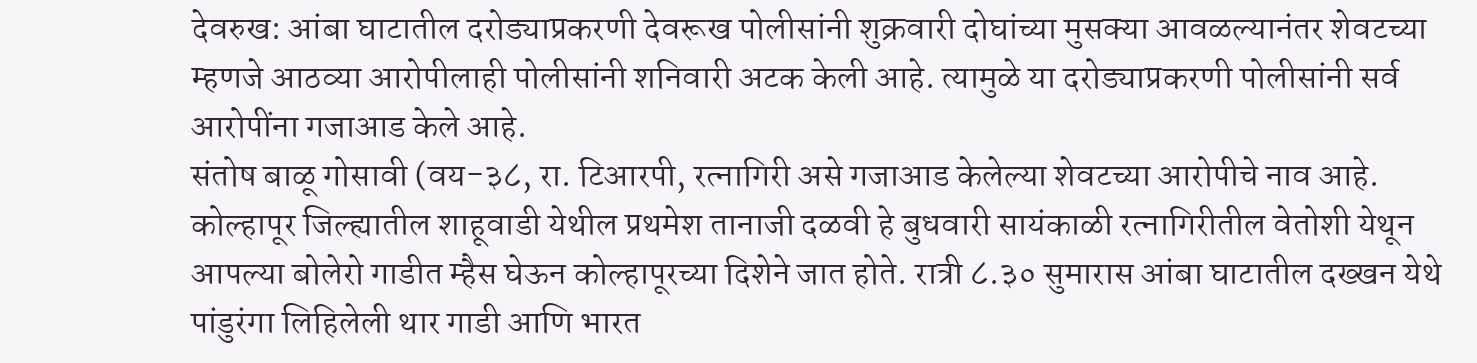देवरुख: आंबा घाटातील दरोड्याप्रकरणी देवरूख पोलीसांनी शुक्रवारी दोघांच्या मुसक्या आवळल्यानंतर शेवटच्या म्हणजे आठव्या आरोपीलाही पोलीसांनी शनिवारी अटक केली आहे. त्यामुळे या दरोड्याप्रकरणी पोलीसांनी सर्व आरोपींना गजाआड केले आहे.
संतोष बाळू गोसावी (वय-३८, रा. टिआरपी, रत्नागिरी असे गजाआड केलेल्या शेवटच्या आरोपीचे नाव आहे.
कोल्हापूर जिल्ह्यातील शाहूवाडी येथील प्रथमेश तानाजी दळवी हे बुधवारी सायंकाळी रत्नागिरीतील वेतोशी येथून आपल्या बोलेरो गाडीत म्हैस घेऊन कोल्हापूरच्या दिशेने जात होते. रात्री ८.३० सुमारास आंबा घाटातील दख्खन येथे पांडुरंगा लिहिलेली थार गाडी आणि भारत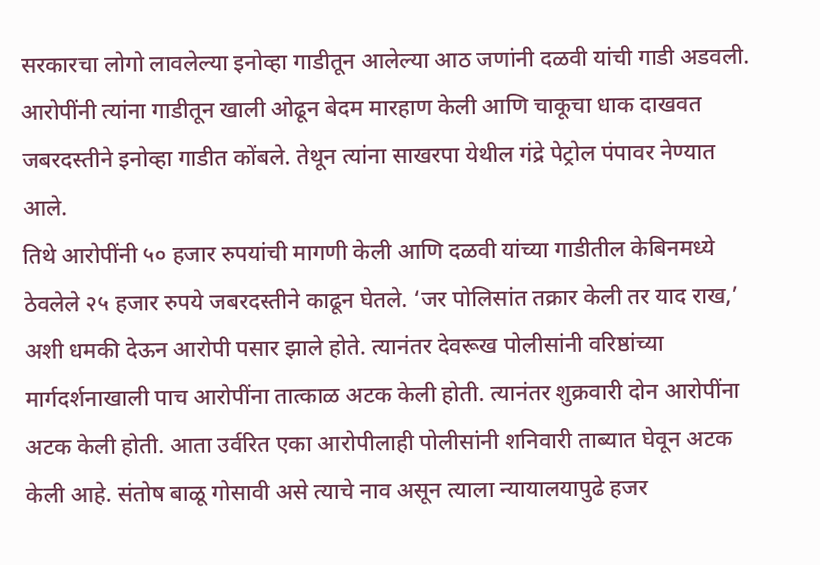सरकारचा लोगो लावलेल्या इनोव्हा गाडीतून आलेल्या आठ जणांनी दळवी यांची गाडी अडवली. आरोपींनी त्यांना गाडीतून खाली ओढून बेदम मारहाण केली आणि चाकूचा धाक दाखवत जबरदस्तीने इनोव्हा गाडीत कोंबले. तेथून त्यांना साखरपा येथील गंद्रे पेट्रोल पंपावर नेण्यात आले.
तिथे आरोपींनी ५० हजार रुपयांची मागणी केली आणि दळवी यांच्या गाडीतील केबिनमध्ये ठेवलेले २५ हजार रुपये जबरदस्तीने काढून घेतले. ‘जर पोलिसांत तक्रार केली तर याद राख,’ अशी धमकी देऊन आरोपी पसार झाले होते. त्यानंतर देवरूख पोलीसांनी वरिष्ठांच्या मार्गदर्शनाखाली पाच आरोपींना तात्काळ अटक केली होती. त्यानंतर शुक्रवारी दोन आरोपींना अटक केली होती. आता उर्वरित एका आरोपीलाही पोलीसांनी शनिवारी ताब्यात घेवून अटक केली आहे. संतोष बाळू गोसावी असे त्याचे नाव असून त्याला न्यायालयापुढे हजर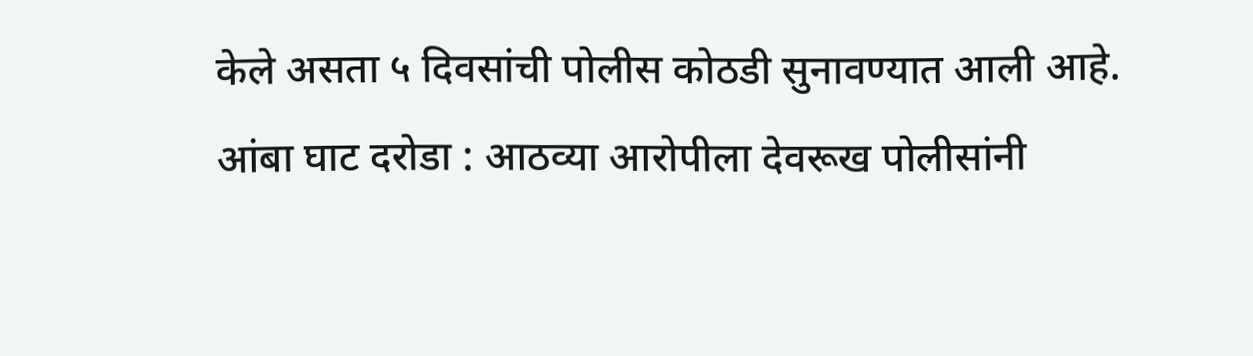केले असता ५ दिवसांची पोलीस कोठडी सुनावण्यात आली आहे.
आंबा घाट दरोडा : आठव्या आरोपीला देवरूख पोलीसांनी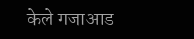केले गजाआड